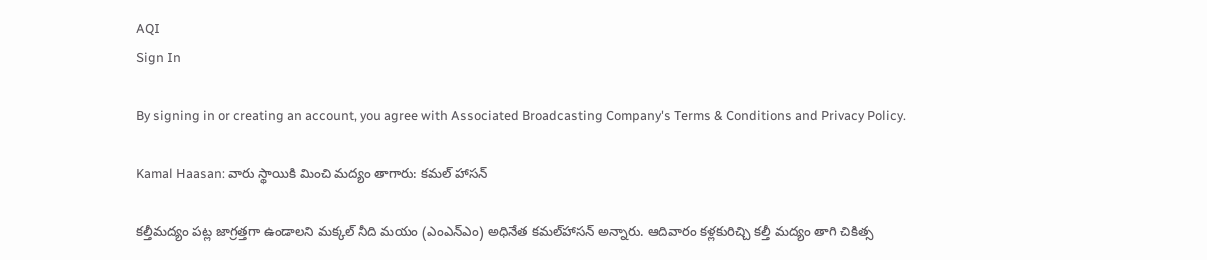AQI
Sign In

By signing in or creating an account, you agree with Associated Broadcasting Company's Terms & Conditions and Privacy Policy.

Kamal Haasan: వారు స్థాయికి మించి మద్యం తాగారు: కమల్‌ హాసన్‌

కల్తీమద్యం పట్ల జాగ్రత్తగా ఉండాలని మక్కల్‌ నీది మయం (ఎంఎన్‌ఎం) అధినేత కమల్‌హాసన్‌ అన్నారు. ఆదివారం కళ్లకురిచ్చి కల్తీ మద్యం తాగి చికిత్స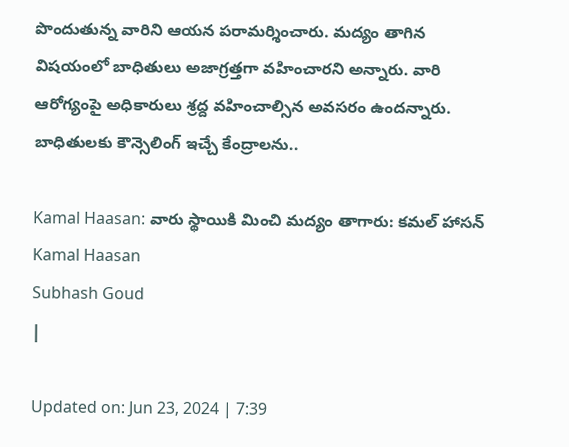పొందుతున్న వారిని ఆయన పరామర్శించారు. మద్యం తాగిన విషయంలో బాధితులు అజాగ్రత్తగా వహించారని అన్నారు. వారి ఆరోగ్యంపై అధికారులు శ్రద్ద వహించాల్సిన అవసరం ఉందన్నారు. బాధితులకు కౌన్సెలింగ్ ఇచ్చే కేంద్రాలను..

Kamal Haasan: వారు స్థాయికి మించి మద్యం తాగారు: కమల్‌ హాసన్‌
Kamal Haasan
Subhash Goud
|

Updated on: Jun 23, 2024 | 7:39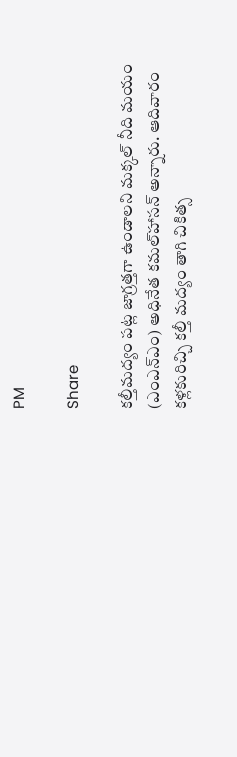PM

Share

కల్తీమద్యం పట్ల జాగ్రత్తగా ఉండాలని మక్కల్‌ నీది మయం (ఎంఎన్‌ఎం) అధినేత కమల్‌హాసన్‌ అన్నారు. ఆదివారం కళ్లకురిచ్చి కల్తీ మద్యం తాగి చికిత్స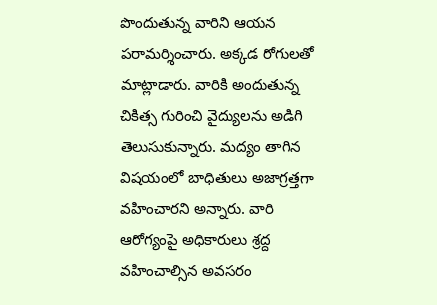పొందుతున్న వారిని ఆయన పరామర్శించారు. అక్కడ రోగులతో మాట్లాడారు. వారికి అందుతున్న చికిత్స గురించి వైద్యులను అడిగి తెలుసుకున్నారు. మద్యం తాగిన విషయంలో బాధితులు అజాగ్రత్తగా వహించారని అన్నారు. వారి ఆరోగ్యంపై అధికారులు శ్రద్ద వహించాల్సిన అవసరం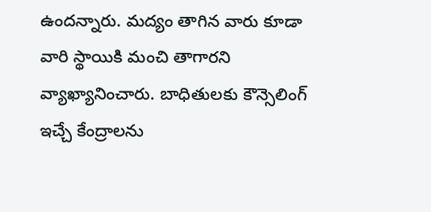ఉందన్నారు. మద్యం తాగిన వారు కూడా వారి స్థాయికి మంచి తాగారని వ్యాఖ్యానించారు. బాధితులకు కౌన్సెలింగ్ ఇచ్చే కేంద్రాలను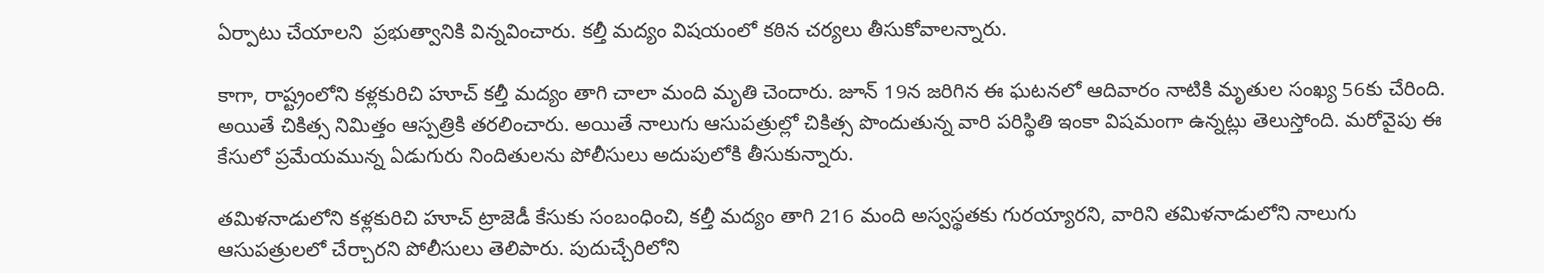ఏర్పాటు చేయాలని  ప్రభుత్వానికి విన్నవించారు. కల్తీ మద్యం విషయంలో కఠిన చర్యలు తీసుకోవాలన్నారు.

కాగా, రాష్ట్రంలోని కళ్లకురిచి హూచ్‌ కల్తీ మద్యం తాగి చాలా మంది మృతి చెందారు. జూన్‌ 19న జరిగిన ఈ ఘటనలో ఆదివారం నాటికి మృతుల సంఖ్య 56కు చేరింది. అయితే చికిత్స నిమిత్తం ఆస్పత్రికి తరలించారు. అయితే నాలుగు ఆసుపత్రుల్లో చికిత్స పొందుతున్న వారి పరిస్థితి ఇంకా విషమంగా ఉన్నట్లు తెలుస్తోంది. మరోవైపు ఈ కేసులో ప్రమేయమున్న ఏడుగురు నిందితులను పోలీసులు అదుపులోకి తీసుకున్నారు.

తమిళనాడులోని కళ్లకురిచి హూచ్ ట్రాజెడీ కేసుకు సంబంధించి, కల్తీ మద్యం తాగి 216 మంది అస్వస్థతకు గురయ్యారని, వారిని తమిళనాడులోని నాలుగు ఆసుపత్రులలో చేర్చారని పోలీసులు తెలిపారు. పుదుచ్చేరిలోని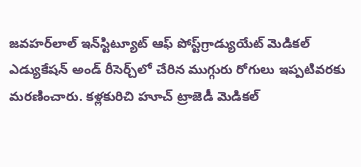జవహర్‌లాల్‌ ఇన్‌స్టిట్యూట్‌ ఆఫ్‌ పోస్ట్‌గ్రాడ్యుయేట్‌ మెడికల్‌ ఎడ్యుకేషన్‌ అండ్‌ రీసెర్చ్‌లో చేరిన ముగ్గురు రోగులు ఇప్పటివరకు మరణించారు. కళ్లకురిచి హూచ్ ట్రాజెడీ మెడికల్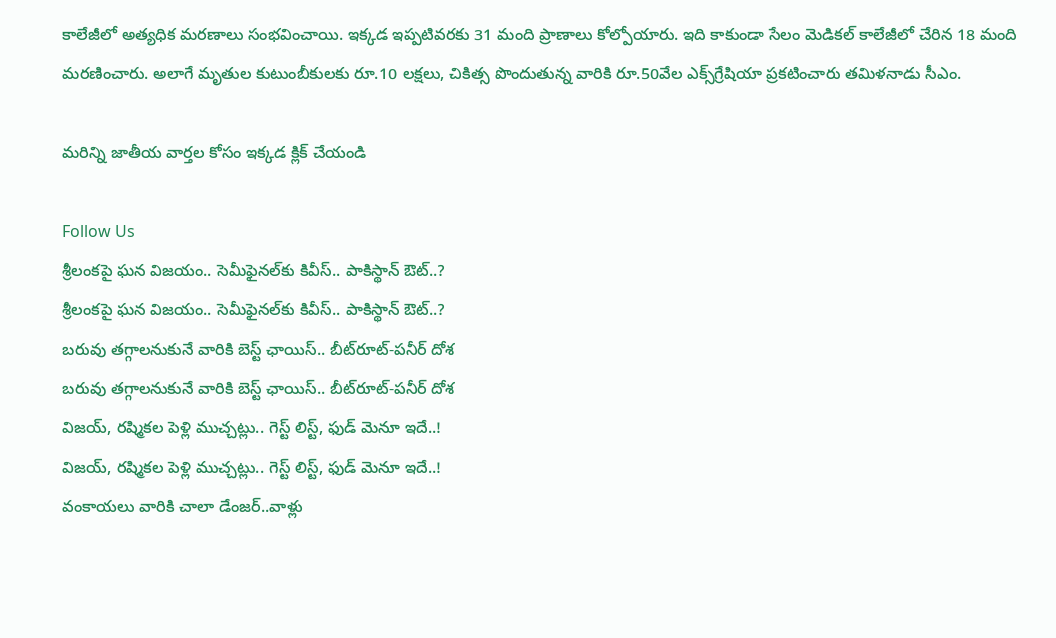కాలేజీలో అత్యధిక మరణాలు సంభవించాయి. ఇక్కడ ఇప్పటివరకు 31 మంది ప్రాణాలు కోల్పోయారు. ఇది కాకుండా సేలం మెడికల్ కాలేజీలో చేరిన 18 మంది మరణించారు. అలాగే మృతుల కుటుంబీకులకు రూ.10 లక్షలు, చికిత్స పొందుతున్న వారికి రూ.50వేల ఎక్స్‌గ్రేషియా ప్రకటించారు తమిళనాడు సీఎం.

మరిన్ని జాతీయ వార్తల కోసం ఇక్కడ క్లిక్ చేయండి

Follow Us
శ్రీలంకపై ఘన విజయం.. సెమీఫైనల్‌‌‌కు కివీస్.. పాకిస్థాన్ ఔట్..?
శ్రీలంకపై ఘన విజయం.. సెమీఫైనల్‌‌‌కు కివీస్.. పాకిస్థాన్ ఔట్..?
బరువు తగ్గాలనుకునే వారికి బెస్ట్ ఛాయిస్.. బీట్‌రూట్-పనీర్ దోశ
బరువు తగ్గాలనుకునే వారికి బెస్ట్ ఛాయిస్.. బీట్‌రూట్-పనీర్ దోశ
విజయ్, రష్మికల పెళ్లి ముచ్చట్లు.. గెస్ట్ లిస్ట్, ఫుడ్ మెనూ ఇదే..!
విజయ్, రష్మికల పెళ్లి ముచ్చట్లు.. గెస్ట్ లిస్ట్, ఫుడ్ మెనూ ఇదే..!
వంకాయలు వారికి చాలా డేంజర్..వాళ్లు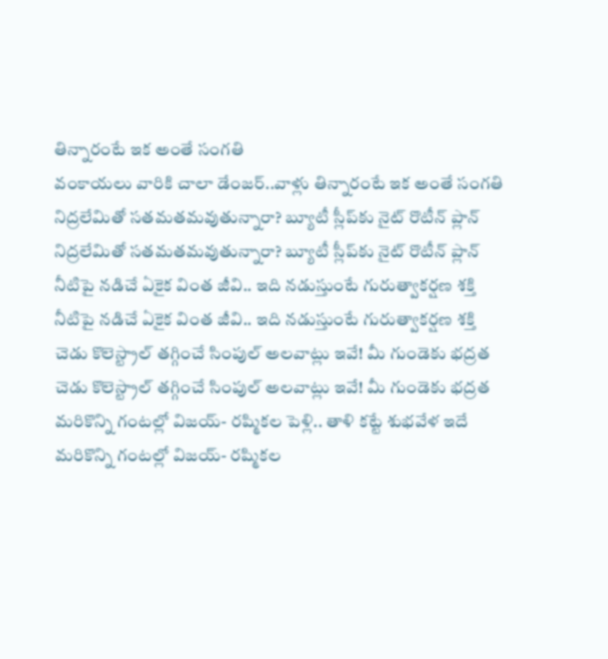తిన్నారంటే ఇక అంతే సంగతి
వంకాయలు వారికి చాలా డేంజర్..వాళ్లు తిన్నారంటే ఇక అంతే సంగతి
నిద్రలేమితో సతమతమవుతున్నారా? బ్యూటీ స్లీప్‌కు నైట్ రొటీన్ ప్లాన్‌
నిద్రలేమితో సతమతమవుతున్నారా? బ్యూటీ స్లీప్‌కు నైట్ రొటీన్ ప్లాన్‌
నీటిపై నడిచే ఏకైక వింత జీవి.. ఇది నడుస్తుంటే గురుత్వాకర్షణ శక్తి
నీటిపై నడిచే ఏకైక వింత జీవి.. ఇది నడుస్తుంటే గురుత్వాకర్షణ శక్తి
చెడు కొలెస్ట్రాల్ తగ్గించే సింపుల్ అలవాట్లు ఇవే! మీ గుండెకు భద్రత
చెడు కొలెస్ట్రాల్ తగ్గించే సింపుల్ అలవాట్లు ఇవే! మీ గుండెకు భద్రత
మరికొన్ని గంటల్లో విజయ్- రష్మికల పెళ్లి.. తాళి కట్టే శుభవేళ ఇదే
మరికొన్ని గంటల్లో విజయ్- రష్మికల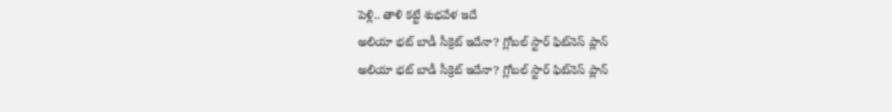పెళ్లి.. తాళి కట్టే శుభవేళ ఇదే
అలియా భట్ బాడీ సీక్రెట్ ఇదేనా? గ్లోబల్ స్టార్ ఫిట్‌నెస్ ప్లాన్
అలియా భట్ బాడీ సీక్రెట్ ఇదేనా? గ్లోబల్ స్టార్ ఫిట్‌నెస్ ప్లాన్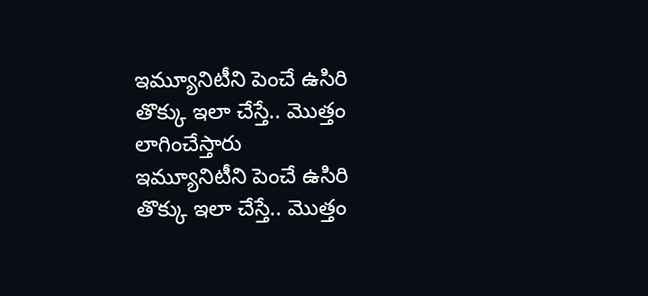ఇమ్యూనిటీని పెంచే ఉసిరి తొక్కు ఇలా చేస్తే.. మొత్తం లాగించేస్తారు
ఇమ్యూనిటీని పెంచే ఉసిరి తొక్కు ఇలా చేస్తే.. మొత్తం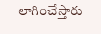లాగించేస్తారు